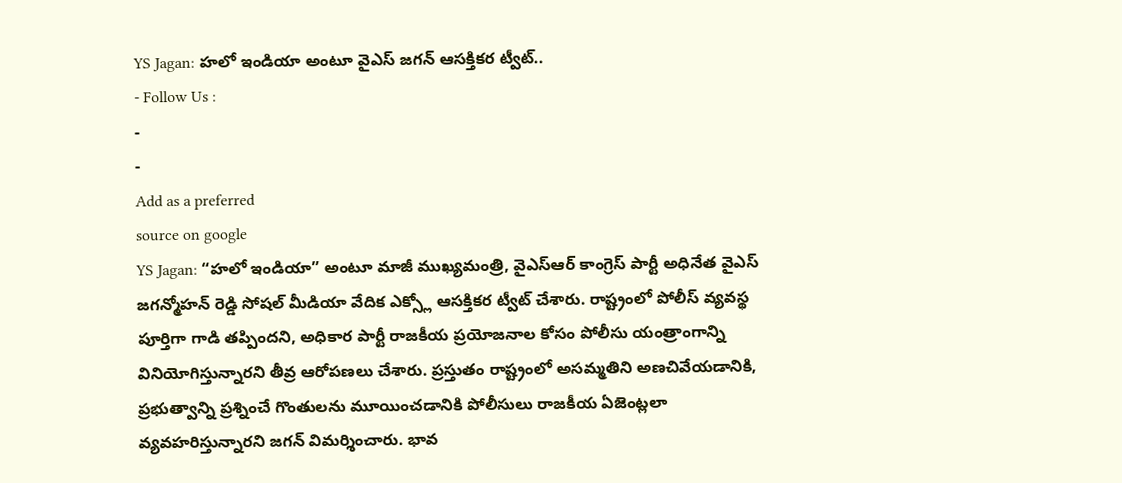YS Jagan: హలో ఇండియా అంటూ వైఎస్ జగన్ ఆసక్తికర ట్వీట్..
- Follow Us :
-
-
Add as a preferred
source on google
YS Jagan: “హలో ఇండియా” అంటూ మాజీ ముఖ్యమంత్రి, వైఎస్ఆర్ కాంగ్రెస్ పార్టీ అధినేత వైఎస్ జగన్మోహన్ రెడ్డి సోషల్ మీడియా వేదిక ఎక్స్లో ఆసక్తికర ట్వీట్ చేశారు. రాష్ట్రంలో పోలీస్ వ్యవస్థ పూర్తిగా గాడి తప్పిందని, అధికార పార్టీ రాజకీయ ప్రయోజనాల కోసం పోలీసు యంత్రాంగాన్ని వినియోగిస్తున్నారని తీవ్ర ఆరోపణలు చేశారు. ప్రస్తుతం రాష్ట్రంలో అసమ్మతిని అణచివేయడానికి, ప్రభుత్వాన్ని ప్రశ్నించే గొంతులను మూయించడానికి పోలీసులు రాజకీయ ఏజెంట్లలా వ్యవహరిస్తున్నారని జగన్ విమర్శించారు. భావ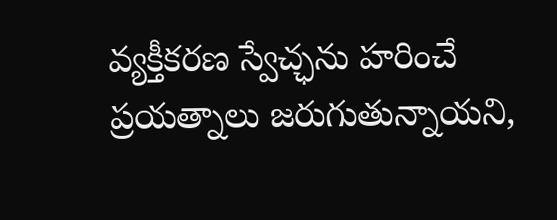వ్యక్తీకరణ స్వేచ్ఛను హరించే ప్రయత్నాలు జరుగుతున్నాయని,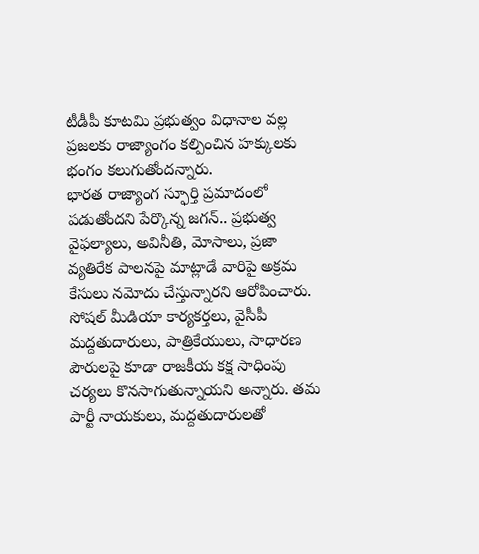టీడీపీ కూటమి ప్రభుత్వం విధానాల వల్ల ప్రజలకు రాజ్యాంగం కల్పించిన హక్కులకు భంగం కలుగుతోందన్నారు.
భారత రాజ్యాంగ స్ఫూర్తి ప్రమాదంలో పడుతోందని పేర్కొన్న జగన్.. ప్రభుత్వ వైఫల్యాలు, అవినీతి, మోసాలు, ప్రజా వ్యతిరేక పాలనపై మాట్లాడే వారిపై అక్రమ కేసులు నమోదు చేస్తున్నారని ఆరోపించారు. సోషల్ మీడియా కార్యకర్తలు, వైసీపీ మద్దతుదారులు, పాత్రికేయులు, సాధారణ పౌరులపై కూడా రాజకీయ కక్ష సాధింపు చర్యలు కొనసాగుతున్నాయని అన్నారు. తమ పార్టీ నాయకులు, మద్దతుదారులతో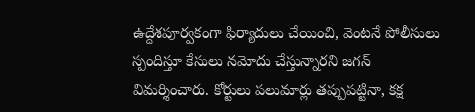ఉద్దేశపూర్వకంగా ఫిర్యాదులు చేయించి, వెంటనే పోలీసులు స్పందిస్తూ కేసులు నమోదు చేస్తున్నారని జగన్ విమర్శించారు. కోర్టులు పలుమార్లు తప్పుపట్టినా, కక్ష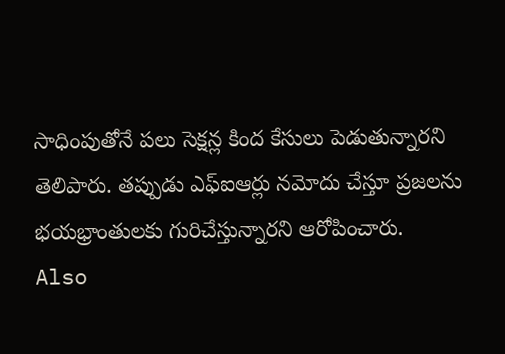సాధింపుతోనే పలు సెక్షన్ల కింద కేసులు పెడుతున్నారని తెలిపారు. తప్పుడు ఎఫ్ఐఆర్లు నమోదు చేస్తూ ప్రజలను భయభ్రాంతులకు గురిచేస్తున్నారని ఆరోపించారు.
Also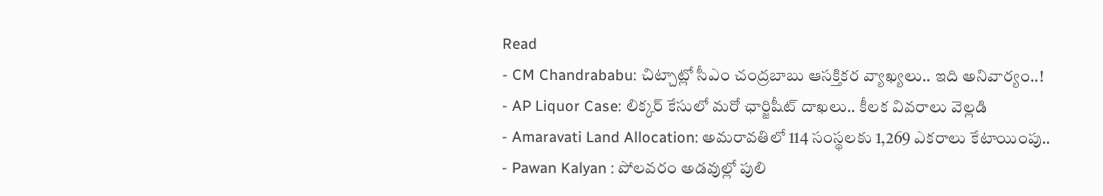Read
- CM Chandrababu: చిట్చాట్లో సీఎం చంద్రబాబు ఆసక్తికర వ్యాఖ్యలు.. ఇది అనివార్యం..!
- AP Liquor Case: లిక్కర్ కేసులో మరో ఛార్జిషీట్ దాఖలు.. కీలక వివరాలు వెల్లడి
- Amaravati Land Allocation: అమరావతిలో 114 సంస్థలకు 1,269 ఎకరాలు కేటాయింపు..
- Pawan Kalyan : పోలవరం అడవుల్లో పులి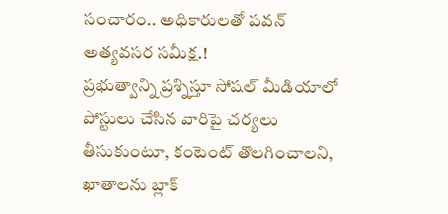సంచారం.. అధికారులతో పవన్ అత్యవసర సమీక్ష.!
ప్రభుత్వాన్ని ప్రశ్నిస్తూ సోషల్ మీడియాలో పోస్టులు చేసిన వారిపై చర్యలు తీసుకుంటూ, కంటెంట్ తొలగించాలని, ఖాతాలను బ్లాక్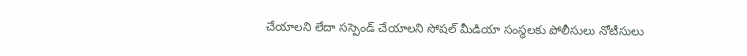చేయాలని లేదా సస్పెండ్ చేయాలని సోషల్ మీడియా సంస్థలకు పోలీసులు నోటీసులు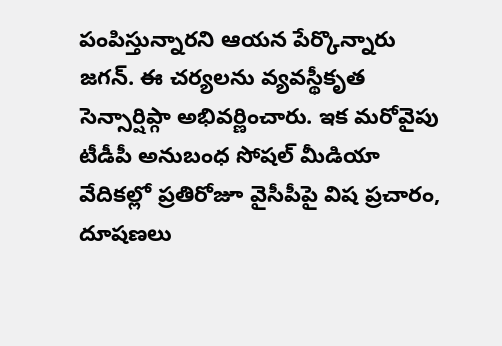పంపిస్తున్నారని ఆయన పేర్కొన్నారు జగన్. ఈ చర్యలను వ్యవస్థీకృత సెన్సార్షిప్గా అభివర్ణించారు. ఇక మరోవైపు టీడీపీ అనుబంధ సోషల్ మీడియా వేదికల్లో ప్రతిరోజూ వైసీపీపై విష ప్రచారం, దూషణలు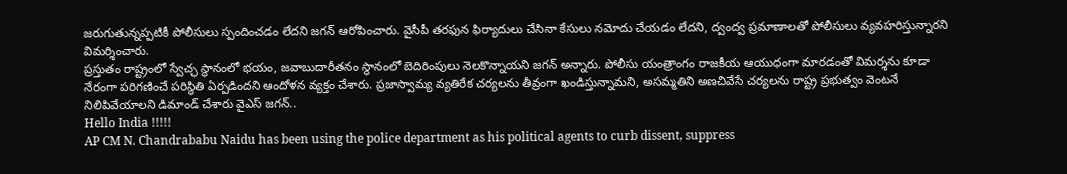జరుగుతున్నప్పటికీ పోలీసులు స్పందించడం లేదని జగన్ ఆరోపించారు. వైసీపీ తరఫున ఫిర్యాదులు చేసినా కేసులు నమోదు చేయడం లేదని, ద్వంద్వ ప్రమాణాలతో పోలీసులు వ్యవహరిస్తున్నారని విమర్శించారు.
ప్రస్తుతం రాష్ట్రంలో స్వేచ్ఛ స్థానంలో భయం, జవాబుదారీతనం స్థానంలో బెదిరింపులు నెలకొన్నాయని జగన్ అన్నారు. పోలీసు యంత్రాంగం రాజకీయ ఆయుధంగా మారడంతో విమర్శను కూడా నేరంగా పరిగణించే పరిస్థితి ఏర్పడిందని ఆందోళన వ్యక్తం చేశారు. ప్రజాస్వామ్య వ్యతిరేక చర్యలను తీవ్రంగా ఖండిస్తున్నామని, అసమ్మతిని అణచివేసే చర్యలను రాష్ట్ర ప్రభుత్వం వెంటనే నిలిపివేయాలని డిమాండ్ చేశారు వైఎస్ జగన్..
Hello India !!!!!
AP CM N. Chandrababu Naidu has been using the police department as his political agents to curb dissent, suppress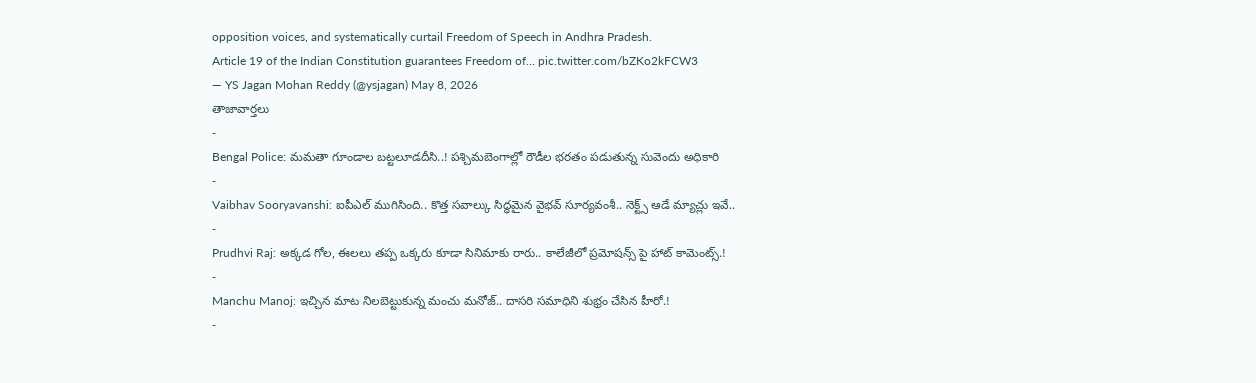opposition voices, and systematically curtail Freedom of Speech in Andhra Pradesh.
Article 19 of the Indian Constitution guarantees Freedom of… pic.twitter.com/bZKo2kFCW3
— YS Jagan Mohan Reddy (@ysjagan) May 8, 2026
తాజావార్తలు
-
Bengal Police: మమతా గూండాల బట్టలూడదీసి..! పశ్చిమబెంగాల్లో రౌడీల భరతం పడుతున్న సువెందు అధికారి
-
Vaibhav Sooryavanshi: ఐపీఎల్ ముగిసింది.. కొత్త సవాల్కు సిద్ధమైన వైభవ్ సూర్యవంశీ.. నెక్ట్స్ ఆడే మ్యాచ్లు ఇవే..
-
Prudhvi Raj: అక్కడ గోల, ఈలలు తప్ప ఒక్కరు కూడా సినిమాకు రారు.. కాలేజీలో ప్రమోషన్స్ పై హాట్ కామెంట్స్.!
-
Manchu Manoj: ఇచ్చిన మాట నిలబెట్టుకున్న మంచు మనోజ్.. దాసరి సమాధిని శుభ్రం చేసిన హీరో.!
-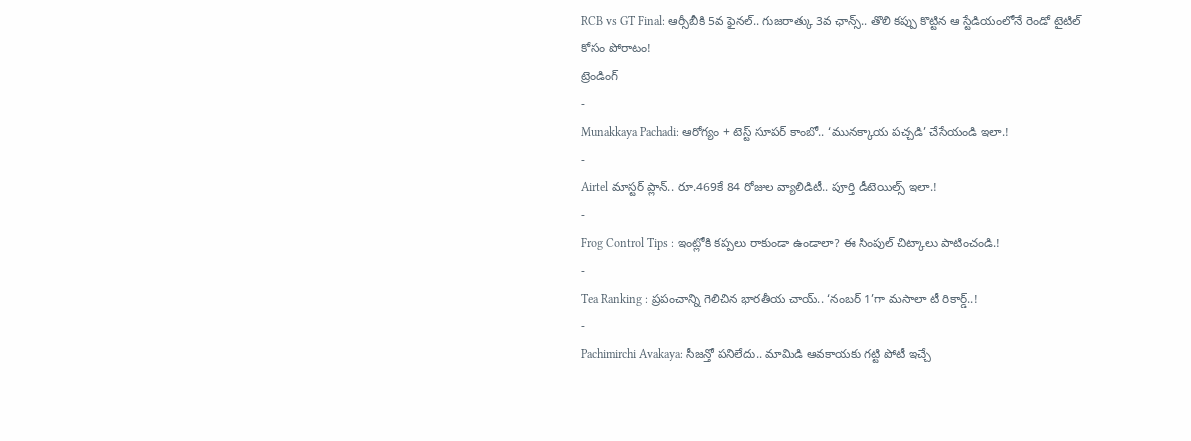RCB vs GT Final: ఆర్సీబీకి 5వ ఫైనల్.. గుజరాత్కు 3వ ఛాన్స్.. తొలి కప్పు కొట్టిన ఆ స్టేడియంలోనే రెండో టైటిల్ కోసం పోరాటం!
ట్రెండింగ్
-
Munakkaya Pachadi: ఆరోగ్యం + టెస్ట్ సూపర్ కాంబో.. ‘మునక్కాయ పచ్చడి’ చేసేయండి ఇలా.!
-
Airtel మాస్టర్ ప్లాన్.. రూ.469కే 84 రోజుల వ్యాలిడిటీ.. పూర్తి డీటెయిల్స్ ఇలా.!
-
Frog Control Tips : ఇంట్లోకి కప్పలు రాకుండా ఉండాలా? ఈ సింపుల్ చిట్కాలు పాటించండి.!
-
Tea Ranking : ప్రపంచాన్ని గెలిచిన భారతీయ చాయ్.. ‘నంబర్ 1’గా మసాలా టీ రికార్డ్..!
-
Pachimirchi Avakaya: సీజన్తో పనిలేదు.. మామిడి ఆవకాయకు గట్టి పోటీ ఇచ్చే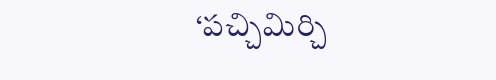‘పచ్చిమిర్చి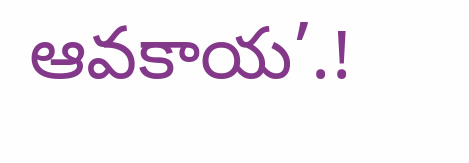ఆవకాయ’.!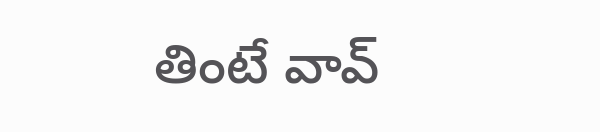తింటే వావ్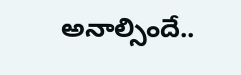అనాల్సిందే..